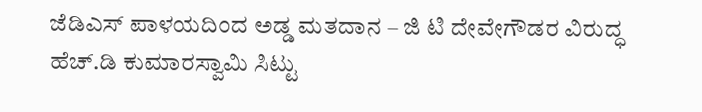ಜೆಡಿಎಸ್ ಪಾಳಯದಿಂದ ಅಡ್ಡ ಮತದಾನ – ಜಿ ಟಿ ದೇವೇಗೌಡರ ವಿರುದ್ಧ ಹೆಚ್.ಡಿ ಕುಮಾರಸ್ವಾಮಿ ಸಿಟ್ಟು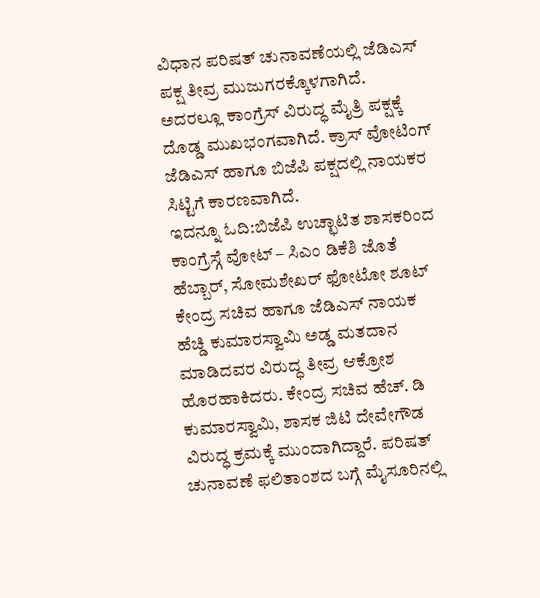ವಿಧಾನ ಪರಿಷತ್ ಚುನಾವಣೆಯಲ್ಲಿ ಜೆಡಿಎಸ್ ಪಕ್ಷ ತೀವ್ರ ಮುಜುಗರಕ್ಕೊಳಗಾಗಿದೆ. ಅದರಲ್ಲೂ ಕಾಂಗ್ರೆಸ್ ವಿರುದ್ಧ ಮೈತ್ರಿ ಪಕ್ಷಕ್ಕೆ ದೊಡ್ಡ ಮುಖಭಂಗವಾಗಿದೆ. ಕ್ರಾಸ್ ವೋಟಿಂಗ್ ಜೆಡಿಎಸ್ ಹಾಗೂ ಬಿಜೆಪಿ ಪಕ್ಷದಲ್ಲಿ ನಾಯಕರ ಸಿಟ್ಟಿಗೆ ಕಾರಣವಾಗಿದೆ.
ಇದನ್ನೂ ಓದಿ:ಬಿಜೆಪಿ ಉಚ್ಛಾಟಿತ ಶಾಸಕರಿಂದ ಕಾಂಗ್ರೆಸ್ಗೆ ವೋಟ್ – ಸಿಎಂ ಡಿಕೆಶಿ ಜೊತೆ ಹೆಬ್ಬಾರ್, ಸೋಮಶೇಖರ್ ಫೋಟೋ ಶೂಟ್
ಕೇಂದ್ರ ಸಚಿವ ಹಾಗೂ ಜೆಡಿಎಸ್ ನಾಯಕ ಹೆಚ್ಡಿ ಕುಮಾರಸ್ವಾಮಿ ಅಡ್ಡ ಮತದಾನ ಮಾಡಿದವರ ವಿರುದ್ಧ ತೀವ್ರ ಆಕ್ರೋಶ ಹೊರಹಾಕಿದರು. ಕೇಂದ್ರ ಸಚಿವ ಹೆಚ್. ಡಿ ಕುಮಾರಸ್ವಾಮಿ, ಶಾಸಕ ಜಿಟಿ ದೇವೇಗೌಡ ವಿರುದ್ಧ ಕ್ರಮಕ್ಕೆ ಮುಂದಾಗಿದ್ದಾರೆ. ಪರಿಷತ್ ಚುನಾವಣೆ ಫಲಿತಾಂಶದ ಬಗ್ಗೆ ಮೈಸೂರಿನಲ್ಲಿ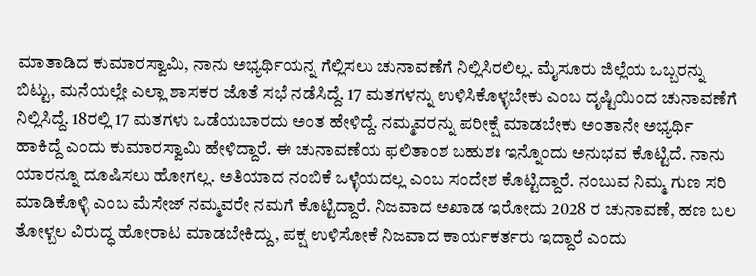ಮಾತಾಡಿದ ಕುಮಾರಸ್ವಾಮಿ, ನಾನು ಅಭ್ಯರ್ಥಿಯನ್ನ ಗೆಲ್ಲಿಸಲು ಚುನಾವಣೆಗೆ ನಿಲ್ಲಿಸಿರಲಿಲ್ಲ. ಮೈಸೂರು ಜಿಲ್ಲೆಯ ಒಬ್ಬರನ್ನು ಬಿಟ್ಟು, ಮನೆಯಲ್ಲೇ ಎಲ್ಲಾ ಶಾಸಕರ ಜೊತೆ ಸಭೆ ನಡೆಸಿದ್ದೆ. 17 ಮತಗಳನ್ನು ಉಳಿಸಿಕೊಳ್ಳಬೇಕು ಎಂಬ ದೃಷ್ಟಿಯಿಂದ ಚುನಾವಣೆಗೆ ನಿಲ್ಲಿಸಿದ್ದೆ. 18ರಲ್ಲಿ 17 ಮತಗಳು ಒಡೆಯಬಾರದು ಅಂತ ಹೇಳಿದ್ದೆ. ನಮ್ಮವರನ್ನು ಪರೀಕ್ಷೆ ಮಾಡಬೇಕು ಅಂತಾನೇ ಅಭ್ಯರ್ಥಿ ಹಾಕಿದ್ದೆ ಎಂದು ಕುಮಾರಸ್ವಾಮಿ ಹೇಳಿದ್ದಾರೆ. ಈ ಚುನಾವಣೆಯ ಫಲಿತಾಂಶ ಬಹುಶಃ ಇನ್ನೊಂದು ಅನುಭವ ಕೊಟ್ಟಿದೆ. ನಾನು ಯಾರನ್ನೂ ದೂಷಿಸಲು ಹೋಗಲ್ಲ. ಅತಿಯಾದ ನಂಬಿಕೆ ಒಳ್ಳೆಯದಲ್ಲ ಎಂಬ ಸಂದೇಶ ಕೊಟ್ಟಿದ್ದಾರೆ. ನಂಬುವ ನಿಮ್ಮ ಗುಣ ಸರಿ ಮಾಡಿಕೊಳ್ಳಿ ಎಂಬ ಮೆಸೇಜ್ ನಮ್ಮವರೇ ನಮಗೆ ಕೊಟ್ಟಿದ್ದಾರೆ. ನಿಜವಾದ ಅಖಾಡ ಇರೋದು 2028 ರ ಚುನಾವಣೆ, ಹಣ ಬಲ ತೋಳ್ಬಲ ವಿರುದ್ಧ ಹೋರಾಟ ಮಾಡಬೇಕಿದ್ದು, ಪಕ್ಷ ಉಳಿಸೋಕೆ ನಿಜವಾದ ಕಾರ್ಯಕರ್ತರು ಇದ್ದಾರೆ ಎಂದು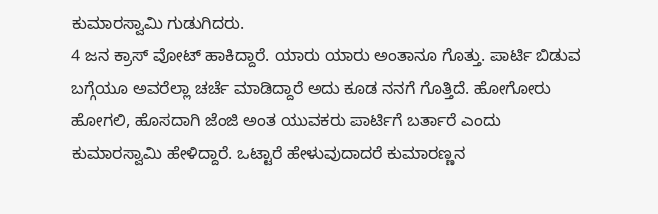ಕುಮಾರಸ್ವಾಮಿ ಗುಡುಗಿದರು.
4 ಜನ ಕ್ರಾಸ್ ವೋಟ್ ಹಾಕಿದ್ದಾರೆ. ಯಾರು ಯಾರು ಅಂತಾನೂ ಗೊತ್ತು. ಪಾರ್ಟಿ ಬಿಡುವ ಬಗ್ಗೆಯೂ ಅವರೆಲ್ಲಾ ಚರ್ಚೆ ಮಾಡಿದ್ದಾರೆ ಅದು ಕೂಡ ನನಗೆ ಗೊತ್ತಿದೆ. ಹೋಗೋರು ಹೋಗಲಿ, ಹೊಸದಾಗಿ ಜೆಂಜಿ ಅಂತ ಯುವಕರು ಪಾರ್ಟಿಗೆ ಬರ್ತಾರೆ ಎಂದು ಕುಮಾರಸ್ವಾಮಿ ಹೇಳಿದ್ದಾರೆ. ಒಟ್ಟಾರೆ ಹೇಳುವುದಾದರೆ ಕುಮಾರಣ್ಣನ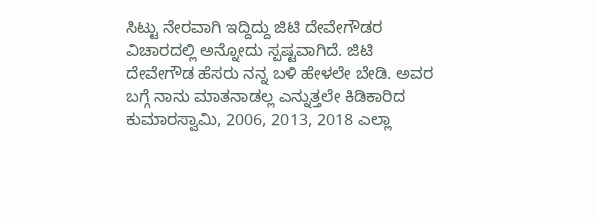ಸಿಟ್ಟು ನೇರವಾಗಿ ಇದ್ದಿದ್ದು ಜಿಟಿ ದೇವೇಗೌಡರ ವಿಚಾರದಲ್ಲಿ ಅನ್ನೋದು ಸ್ಪಷ್ಟವಾಗಿದೆ. ಜಿಟಿ ದೇವೇಗೌಡ ಹೆಸರು ನನ್ನ ಬಳಿ ಹೇಳಲೇ ಬೇಡಿ. ಅವರ ಬಗ್ಗೆ ನಾನು ಮಾತನಾಡಲ್ಲ ಎನ್ನುತ್ತಲೇ ಕಿಡಿಕಾರಿದ ಕುಮಾರಸ್ವಾಮಿ, 2006, 2013, 2018 ಎಲ್ಲಾ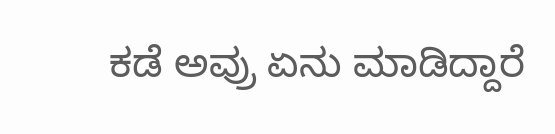ಕಡೆ ಅವ್ರು ಏನು ಮಾಡಿದ್ದಾರೆ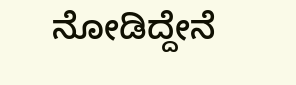ನೋಡಿದ್ದೇನೆ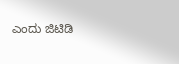ಎಂದು ಜಿಟಿಡಿ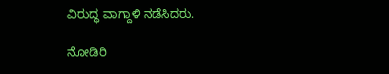ವಿರುದ್ಧ ವಾಗ್ದಾಳಿ ನಡೆಸಿದರು.

ನೋಡಿರಿ